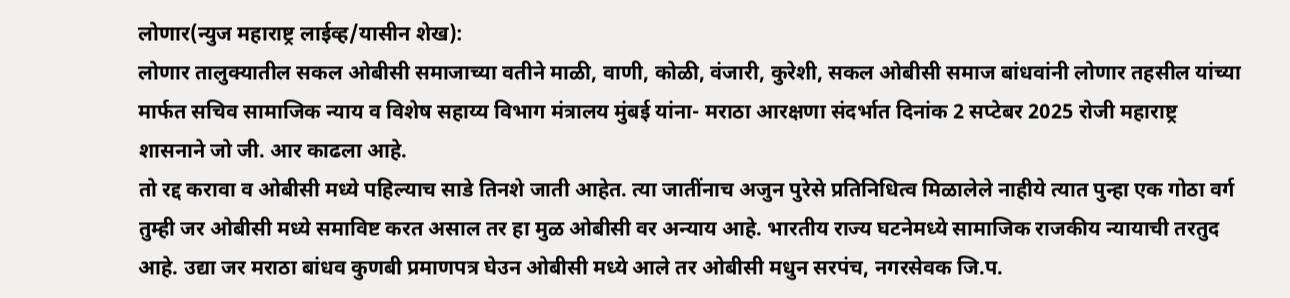लोणार(न्युज महाराष्ट्र लाईव्ह/यासीन शेख):
लोणार तालुक्यातील सकल ओबीसी समाजाच्या वतीने माळी, वाणी, कोळी, वंजारी, कुरेशी, सकल ओबीसी समाज बांधवांनी लोणार तहसील यांच्या मार्फत सचिव सामाजिक न्याय व विशेष सहाय्य विभाग मंत्रालय मुंबई यांना- मराठा आरक्षणा संदर्भात दिनांक 2 सप्टेबर 2025 रोजी महाराष्ट्र शासनाने जो जी. आर काढला आहे.
तो रद्द करावा व ओबीसी मध्ये पहिल्याच साडे तिनशे जाती आहेत. त्या जातींनाच अजुन पुरेसे प्रतिनिधित्व मिळालेले नाहीये त्यात पुन्हा एक गोठा वर्ग तुम्ही जर ओबीसी मध्ये समाविष्ट करत असाल तर हा मुळ ओबीसी वर अन्याय आहे. भारतीय राज्य घटनेमध्ये सामाजिक राजकीय न्यायाची तरतुद आहे. उद्या जर मराठा बांधव कुणबी प्रमाणपत्र घेउन ओबीसी मध्ये आले तर ओबीसी मधुन सरपंच, नगरसेवक जि.प.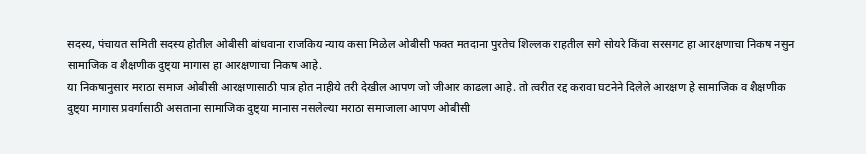सदस्य, पंचायत समिती सदस्य होतील ओबीसी बांधवाना राजकिय न्याय कसा मिळेल ओबीसी फक्त मतदाना पुरतेच शिल्लक राहतील सगे सोयरे किंवा सरसगट हा आरक्षणाचा निकष नसुन सामाजिक व शैक्षणीक दुष्ट्या मागास हा आरक्षणाचा निकष आहे.
या निकषानुसार मराठा समाज ओबीसी आरक्षणासाठी पात्र होत नाहीये तरी देखील आपण जो जीआर काढला आहे. तो त्वरीत रद्द करावा घटनेने दिलेले आरक्षण हे सामाजिक व शैक्षणीक दुष्ट्या मागास प्रवर्गासाठी असताना सामाजिक दुष्ट्या मानास नसलेल्या मराठा समाजाला आपण ओबीसी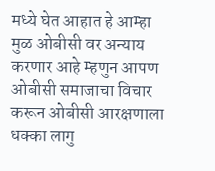मध्ये घेत आहात हे आम्हा मुळ ओबीसी वर अन्याय करणार आहे म्हणुन आपण ओबीसी समाजाचा विचार करून ओबीसी आरक्षणाला धक्का लागु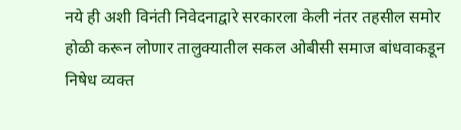नये ही अशी विनंती निवेदनाद्वारे सरकारला केली नंतर तहसील समोर होळी करून लोणार तालुक्यातील सकल ओबीसी समाज बांधवाकडून निषेध व्यक्त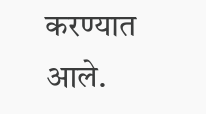करण्यात आले.